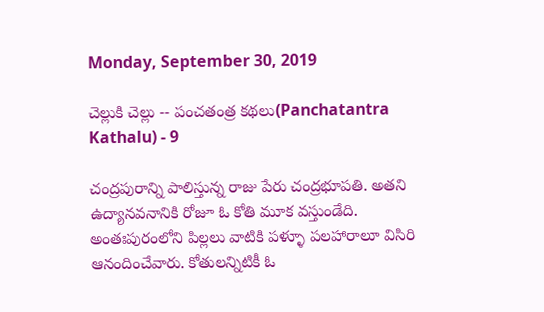Monday, September 30, 2019

చెల్లుకి చెల్లు -- పంచతంత్ర కథలు(Panchatantra Kathalu) - 9

చంద్రపురాన్ని పాలిస్తున్న రాజు పేరు చంద్రభూపతి. అతని ఉద్యానవనానికి రోజూ ఓ కోతి మూక వస్తుండేది. అంతఃపురంలోని పిల్లలు వాటికి పళ్ళూ పలహారాలూ విసిరి ఆనందించేవారు. కోతులన్నిటికీ ఓ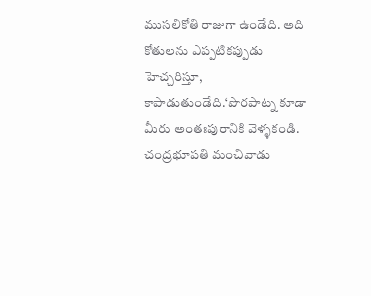ముసలికోతి రాజుగా ఉండేది. అది కోతులను ఎప్పటికప్పుడు హెచ్చరిస్తూ, కాపాడుతుండేది.‘పొరపాట్న కూడా మీరు అంతఃపురానికి వెళ్ళకండి. చంద్రభూపతి మంచివాడు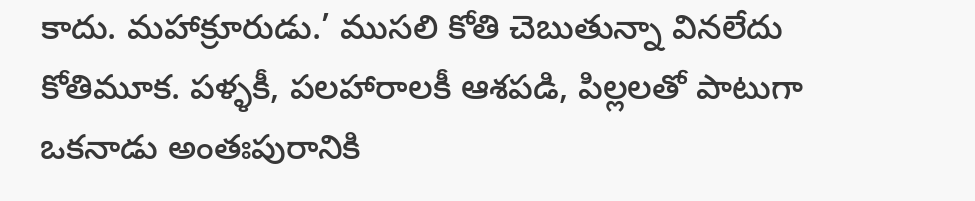కాదు. మహాక్రూరుడు.’ ముసలి కోతి చెబుతున్నా వినలేదు కోతిమూక. పళ్ళకీ, పలహారాలకీ ఆశపడి, పిల్లలతో పాటుగా ఒకనాడు అంతఃపురానికి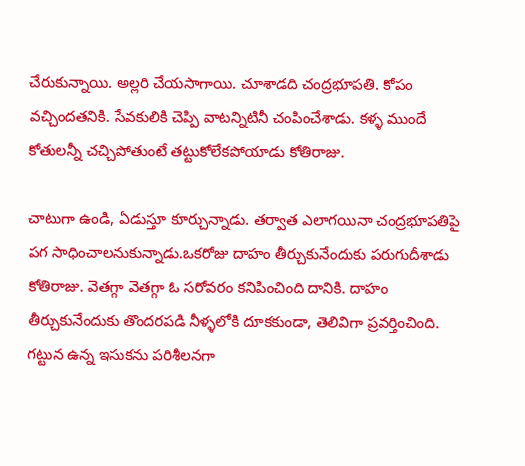చేరుకున్నాయి. అల్లరి చేయసాగాయి. చూశాడది చంద్రభూపతి. కోపం వచ్చిందతనికి. సేవకులికి చెప్పి వాటన్నిటినీ చంపించేశాడు. కళ్ళ ముందే కోతులన్నీ చచ్చిపోతుంటే తట్టుకోలేకపోయాడు కోతిరాజు.

చాటుగా ఉండి, ఏడుస్తూ కూర్చున్నాడు. తర్వాత ఎలాగయినా చంద్రభూపతిపై పగ సాధించాలనుకున్నాడు.ఒకరోజు దాహం తీర్చుకునేందుకు పరుగుదీశాడు కోతిరాజు. వెతగ్గా వెతగ్గా ఓ సరోవరం కనిపించింది దానికి. దాహం తీర్చుకునేందుకు తొందరపడి నీళ్ళలోకి దూకకుండా, తెలివిగా ప్రవర్తించింది. గట్టున ఉన్న ఇసుకను పరిశీలనగా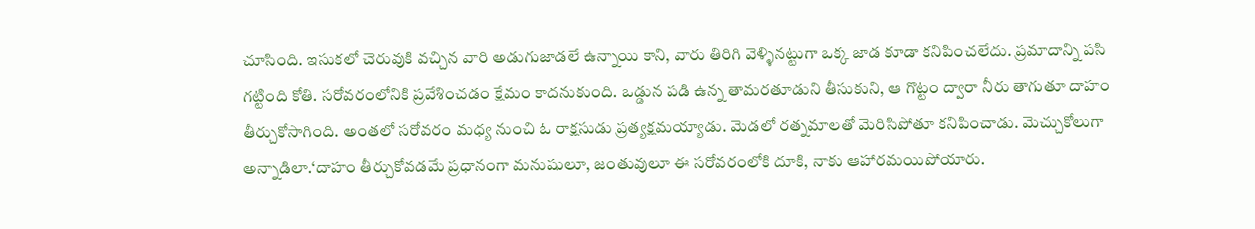చూసింది. ఇసుకలో చెరువుకి వచ్చిన వారి అడుగుజాడలే ఉన్నాయి కాని, వారు తిరిగి వెళ్ళినట్టుగా ఒక్క జాడ కూడా కనిపించలేదు. ప్రమాదాన్ని పసి గట్టింది కోతి. సరోవరంలోనికి ప్రవేశించడం క్షేమం కాదనుకుంది. ఒడ్డున పడి ఉన్న తామరతూడుని తీసుకుని, ఆ గొట్టం ద్వారా నీరు తాగుతూ దాహం తీర్చుకోసాగింది. అంతలో సరోవరం మధ్య నుంచి ఓ రాక్షసుడు ప్రత్యక్షమయ్యాడు. మెడలో రత్నమాలతో మెరిసిపోతూ కనిపించాడు. మెచ్చుకోలుగా అన్నాడిలా.‘దాహం తీర్చుకోవడమే ప్రధానంగా మనుషులూ, జంతువులూ ఈ సరోవరంలోకి దూకి, నాకు ఆహారమయిపోయారు.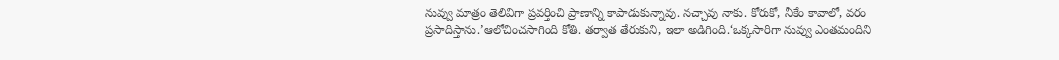నువ్వు మాత్రం తెలివిగా ప్రవర్తించి ప్రాణాన్ని కాపాడుకున్నావు. నచ్చావు నాకు. కోరుకో, నీకేం కావాలో, వరం ప్రసాదిస్తాను.’ఆలోచించసాగింది కోతి. తర్వాత తేరుకుని, ఇలా అడిగింది.‘ఒక్కసారిగా నువ్వు ఎంతమందిని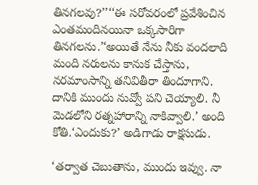తినగలవు?’’‘‘ఈ సరోవరంలో ప్రవేశించిన ఎంతమందినయినా ఒక్కసారిగా తినగలను.’‘అయితే నేను నీకు వందలాది మంది నరులను కానుక చేస్తాను, నరమాంసాన్ని తనివితీరా తిందూగాని. దానికి ముందు నువ్వో పని చెయ్యాలి. నీ మెడలోని రత్నహారాన్ని నాకివ్వాలి.’ అంది కోతి.‘ఎందుకు?’ అడిగాడు రాక్షసుడు.

‘తర్వాత చెబుతాను, ముందు ఇవ్వు. నా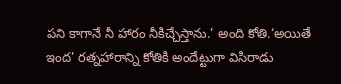పని కాగానే నీ హారం నీకిచ్చేస్తాను.’ అంది కోతి.‘అయితే ఇంద’ రత్నహారాన్ని కోతికి అందేట్టుగా విసిరాడు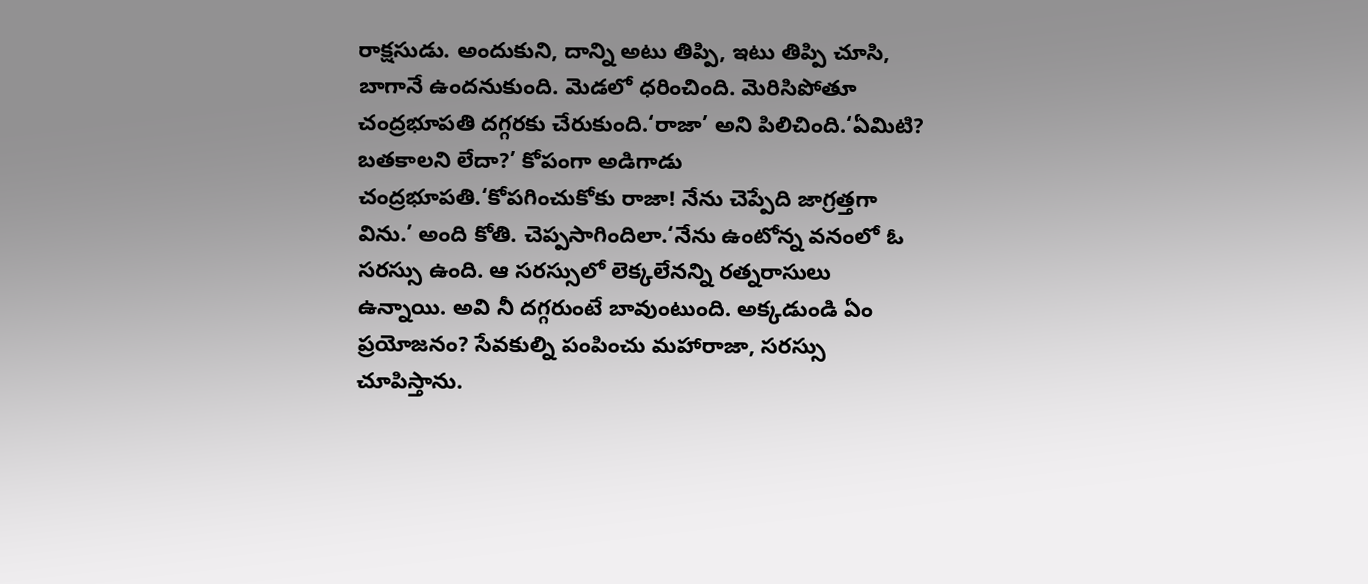రాక్షసుడు. అందుకుని, దాన్ని అటు తిప్పి, ఇటు తిప్పి చూసి, బాగానే ఉందనుకుంది. మెడలో ధరించింది. మెరిసిపోతూ చంద్రభూపతి దగ్గరకు చేరుకుంది.‘రాజా’ అని పిలిచింది.‘ఏమిటి? బతకాలని లేదా?’ కోపంగా అడిగాడు చంద్రభూపతి.‘కోపగించుకోకు రాజా! నేను చెప్పేది జాగ్రత్తగా విను.’ అంది కోతి. చెప్పసాగిందిలా.‘నేను ఉంటోన్న వనంలో ఓ సరస్సు ఉంది. ఆ సరస్సులో లెక్కలేనన్ని రత్నరాసులు ఉన్నాయి. అవి నీ దగ్గరుంటే బావుంటుంది. అక్కడుండి ఏం ప్రయోజనం? సేవకుల్ని పంపించు మహారాజా, సరస్సు చూపిస్తాను.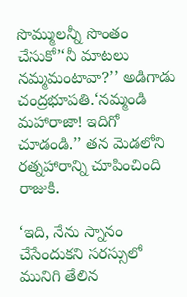సొమ్ములన్నీ సొంతం చేసుకో’‘నీ మాటలు నమ్మమంటావా?’’ అడిగాడు చంద్రభూపతి.‘నమ్మండి మహారాజా! ఇదిగో చూడండి.’’ తన మెడలోని రత్నహారాన్ని చూపించింది రాజుకి.

‘ఇది, నేను స్నానం చేసేందుకని సరస్సులో మునిగి తేలిన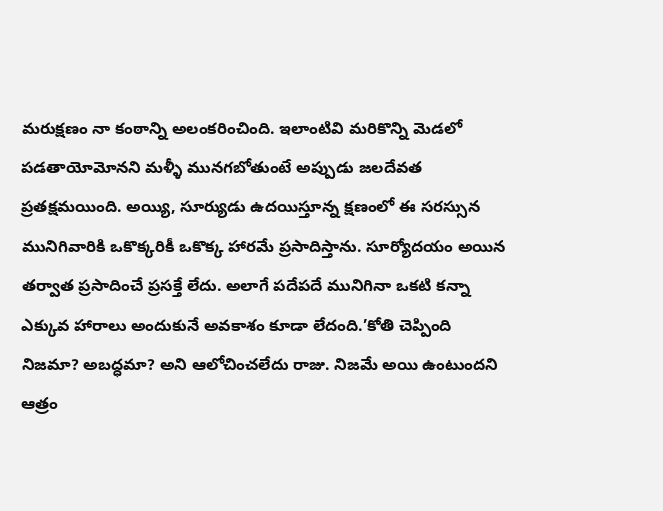మరుక్షణం నా కంఠాన్ని అలంకరించింది. ఇలాంటివి మరికొన్ని మెడలో పడతాయోమోనని మళ్ళీ మునగబోతుంటే అప్పుడు జలదేవత ప్రతక్షమయింది. అయ్యి, సూర్యుడు ఉదయిస్తూన్న క్షణంలో ఈ సరస్సున మునిగివారికి ఒకొక్కరికీ ఒకొక్క హారమే ప్రసాదిస్తాను. సూర్యోదయం అయిన తర్వాత ప్రసాదించే ప్రసక్తే లేదు. అలాగే పదేపదే మునిగినా ఒకటి కన్నా ఎక్కువ హారాలు అందుకునే అవకాశం కూడా లేదంది.’కోతి చెప్పింది నిజమా? అబద్ధమా? అని ఆలోచించలేదు రాజు. నిజమే అయి ఉంటుందని ఆత్రం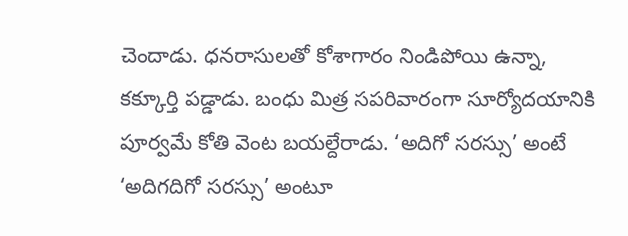చెందాడు. ధనరాసులతో కోశాగారం నిండిపోయి ఉన్నా, కక్కూర్తి పడ్డాడు. బంధు మిత్ర సపరివారంగా సూర్యోదయానికి పూర్వమే కోతి వెంట బయల్దేరాడు. ‘అదిగో సరస్సు’ అంటే ‘అదిగదిగో సరస్సు’ అంటూ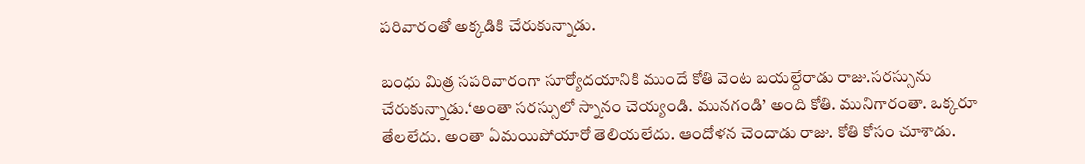పరివారంతో అక్కడికి చేరుకున్నాడు.

బంధు మిత్ర సపరివారంగా సూర్యోదయానికి ముందే కోతి వెంట బయల్దేరాడు రాజు.సరస్సును చేరుకున్నాడు.‘అంతా సరస్సులో స్నానం చెయ్యండి. మునగండి’ అంది కోతి. మునిగారంతా. ఒక్కరూ తేలలేదు. అంతా ఏమయిపోయారో తెలియలేదు. ఆందోళన చెందాడు రాజు. కోతి కోసం చూశాడు.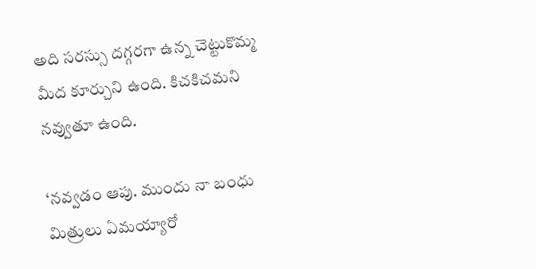అది సరస్సు దగ్గరగా ఉన్న చెట్టుకొమ్మ మీద కూర్చుని ఉంది. కిచకిచమని నవ్వుతూ ఉంది.

‘నవ్వడం ఆపు. ముందు నా బంధు మిత్రులు ఏమయ్యారో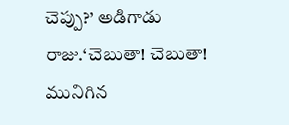చెప్పు?’ అడిగాడు రాజు.‘చెబుతా! చెబుతా! మునిగిన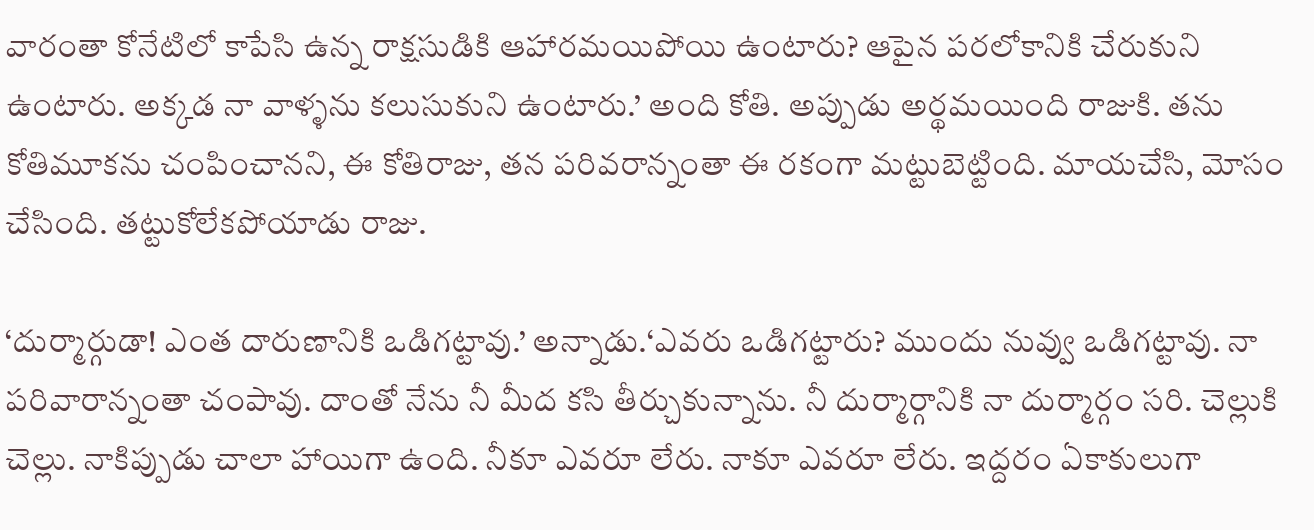వారంతా కోనేటిలో కాపేసి ఉన్న రాక్షసుడికి ఆహారమయిపోయి ఉంటారు? ఆపైన పరలోకానికి చేరుకుని ఉంటారు. అక్కడ నా వాళ్ళను కలుసుకుని ఉంటారు.’ అంది కోతి. అప్పుడు అర్థమయింది రాజుకి. తను కోతిమూకను చంపించానని, ఈ కోతిరాజు, తన పరివరాన్నంతా ఈ రకంగా మట్టుబెట్టింది. మాయచేసి, మోసం చేసింది. తట్టుకోలేకపోయాడు రాజు.

‘దుర్మార్గుడా! ఎంత దారుణానికి ఒడిగట్టావు.’ అన్నాడు.‘ఎవరు ఒడిగట్టారు? ముందు నువ్వు ఒడిగట్టావు. నా పరివారాన్నంతా చంపావు. దాంతో నేను నీ మీద కసి తీర్చుకున్నాను. నీ దుర్మార్గానికి నా దుర్మార్గం సరి. చెల్లుకి చెల్లు. నాకిప్పుడు చాలా హాయిగా ఉంది. నీకూ ఎవరూ లేరు. నాకూ ఎవరూ లేరు. ఇద్దరం ఏకాకులుగా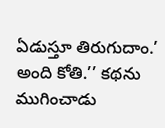ఏడుస్తూ తిరుగుదాం.’ అంది కోతి.’’ కథను ముగించాడు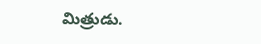మిత్రుడు.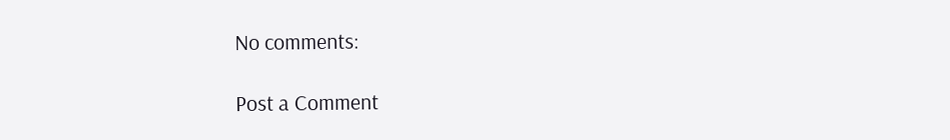No comments:

Post a Comment